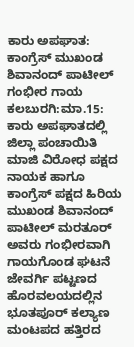ಕಾರು ಅಪಘಾತ: ಕಾಂಗ್ರೆಸ್ ಮುಖಂಡ ಶಿವಾನಂದ್ ಪಾಟೀಲ್ ಗಂಭೀರ ಗಾಯ
ಕಲಬುರಗಿ:ಮಾ.15: ಕಾರು ಅಪಘಾತದಲ್ಲಿ ಜಿಲ್ಲಾ ಪಂಚಾಯಿತಿ ಮಾಜಿ ವಿರೋಧ ಪಕ್ಷದ ನಾಯಕ ಹಾಗೂ ಕಾಂಗ್ರೆಸ್ ಪಕ್ಷದ ಹಿರಿಯ ಮುಖಂಡ ಶಿವಾನಂದ್ ಪಾಟೀಲ್ ಮರತೂರ್ ಅವರು ಗಂಭೀರವಾಗಿ ಗಾಯಗೊಂಡ ಘಟನೆ ಜೇವರ್ಗಿ ಪಟ್ಟಣದ ಹೊರವಲಯದಲ್ಲಿನ ಭೂತಪೂರ್ ಕಲ್ಯಾಣ ಮಂಟಪದ ಹತ್ತಿರದ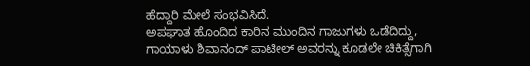ಹೆದ್ದಾರಿ ಮೇಲೆ ಸಂಭವಿಸಿದೆ.
ಅಪಘಾತ ಹೊಂದಿದ ಕಾರಿನ ಮುಂದಿನ ಗಾಜುಗಳು ಒಡೆದಿದ್ದು, ಗಾಯಾಳು ಶಿವಾನಂದ್ ಪಾಟೀಲ್ ಅವರನ್ನು ಕೂಡಲೇ ಚಿಕಿತ್ಸೆಗಾಗಿ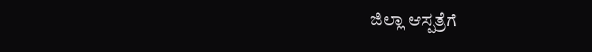ಜಿಲ್ಲಾ ಆಸ್ಪತ್ರೆಗೆ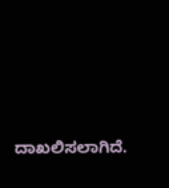ದಾಖಲಿಸಲಾಗಿದೆ.